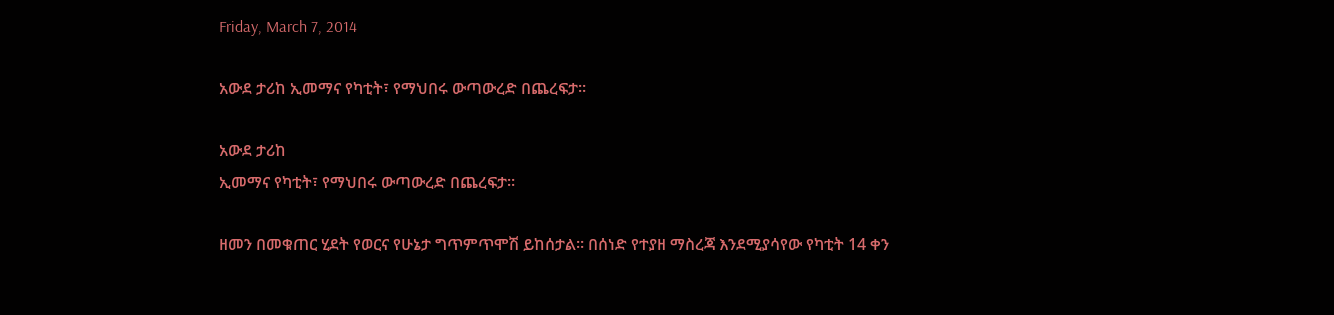Friday, March 7, 2014

አውደ ታሪከ ኢመማና የካቲት፣ የማህበሩ ውጣውረድ በጨረፍታ።

አውደ ታሪከ
ኢመማና የካቲት፣ የማህበሩ ውጣውረድ በጨረፍታ።

ዘመን በመቁጠር ሂደት የወርና የሁኔታ ግጥምጥሞሽ ይከሰታል። በሰነድ የተያዘ ማስረጃ እንደሚያሳየው የካቲት 14 ቀን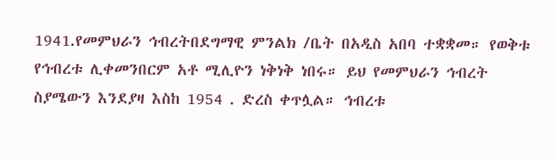1941.የመምህራን ኅብረትበደግማዊ ምንልክ /ቤት በአዲስ አበባ ተቋቋመ። የወቅቱ የኅብረቱ ሊቀመንበርም አቶ ሚሊዮን ነቅነቅ ነበሩ። ይህ የመምህራን ኅብረት ስያሜውን እንደያዛ እስከ 1954 . ድረስ ቀጥሏል። ኅብረቱ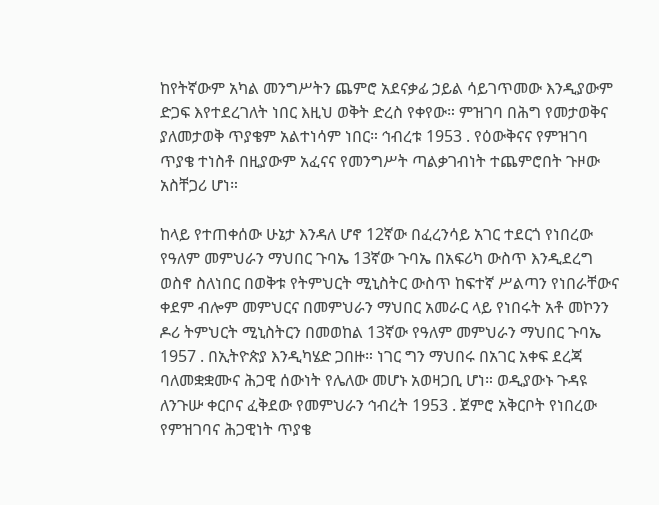ከየትኛውም አካል መንግሥትን ጨምሮ አደናቃፊ ኃይል ሳይገጥመው እንዲያውም ድጋፍ እየተደረገለት ነበር እዚህ ወቅት ድረስ የቀየው። ምዝገባ በሕግ የመታወቅና ያለመታወቅ ጥያቄም አልተነሳም ነበር። ኅብረቱ 1953 . የዕውቅናና የምዝገባ ጥያቄ ተነስቶ በዚያውም አፈናና የመንግሥት ጣልቃገብነት ተጨምሮበት ጉዞው አስቸጋሪ ሆነ።

ከላይ የተጠቀሰው ሁኔታ እንዳለ ሆኖ 12ኛው በፈረንሳይ አገር ተደርጎ የነበረው የዓለም መምህራን ማህበር ጉባኤ 13ኛው ጉባኤ በአፍሪካ ውስጥ እንዲደረግ ወስኖ ስለነበር በወቅቱ የትምህርት ሚኒስትር ውስጥ ከፍተኛ ሥልጣን የነበራቸውና ቀደም ብሎም መምህርና በመምህራን ማህበር አመራር ላይ የነበሩት አቶ መኮንን ዶሪ ትምህርት ሚኒስትርን በመወከል 13ኛው የዓለም መምህራን ማህበር ጉባኤ 1957 . በኢትዮጵያ እንዲካሄድ ጋበዙ። ነገር ግን ማህበሩ በአገር አቀፍ ደረጃ ባለመቋቋሙና ሕጋዊ ሰውነት የሌለው መሆኑ አወዛጋቢ ሆነ። ወዲያውኑ ጉዳዩ ለንጉሡ ቀርቦና ፈቅደው የመምህራን ኅብረት 1953 . ጀምሮ አቅርቦት የነበረው የምዝገባና ሕጋዊነት ጥያቄ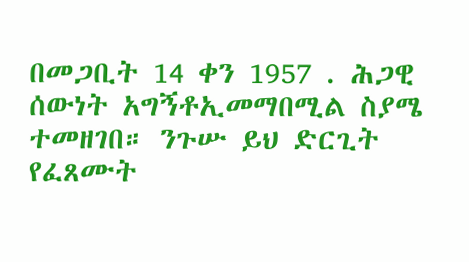በመጋቢት 14 ቀን 1957 . ሕጋዊ ሰውነት አግኝቶኢመማበሚል ስያሜ ተመዘገበ። ንጉሡ ይህ ድርጊት የፈጸሙት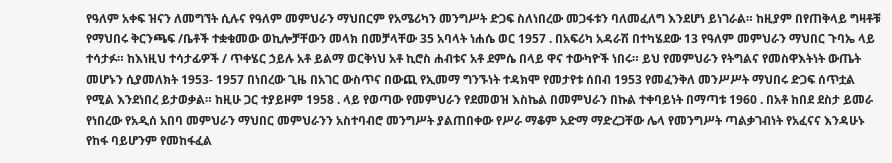የዓለም አቀፍ ዝናን ለመግኘት ሲሉና የዓለም መምህራን ማህበርም የአሜሪካን መንግሥት ድጋፍ ስለነበረው መጋፋቱን ባለመፈለግ እንደሆነ ይነገራል። ከዚያም በየጠቅላይ ግዛቶቹ የማህበሩ ቅርንጫፍ /ቤቶች ተቋቁመው ወኪሎቻቸውን መላክ በመቻላቸው 35 አባላት ነሐሴ ወር 1957 . በአፍሪካ አዳራሽ በተካሄደው 13 የዓለም መምህራን ማህበር ጉባኤ ላይ ተሳታፉ። ከእነዚህ ተሳታፊዎች / ጥቀሄር ኃይሉ አቶ ይልማ ወርቅነህ አቶ ኪሮስ ሐብቱና አቶ ደምሴ በላይ ዋና ተውካዮች ነበሩ። ይህ የመምህራን የትግልና የመስዋእትነት ውጤት መሆኑን ሲያመለክት 1953- 1957 በነበረው ጊዜ በአገር ውስጥና በውጪ የኢመማ ግንኙነት ተዳክሞ የመታየቱ ሰበብ 1953 የመፈንቅለ መንሥሥት ማህበሩ ድጋፍ ሰጥቷል የሚል እንደነበረ ይታወቃል። ከዚሁ ጋር ተያይዞም 1958 . ላይ የወጣው የመምህራን የደመወዝ እስኬል በመምህራን በኩል ተቀባይነት በማጣቱ 1960 . በአቶ ከበደ ደስታ ይመራ የነበረው የአዲሰ አበባ መምህራን ማህበር መምህራንን አስተባብሮ መንግሥት ያልጠበቀው የሥራ ማቆም አድማ ማድረጋቸው ሌላ የመንግሥት ጣልቃገብነት የአፈናና እንዳሁኑ የከፋ ባይሆንም የመከፋፈል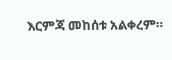እርምጃ መከሰቱ አልቀረም።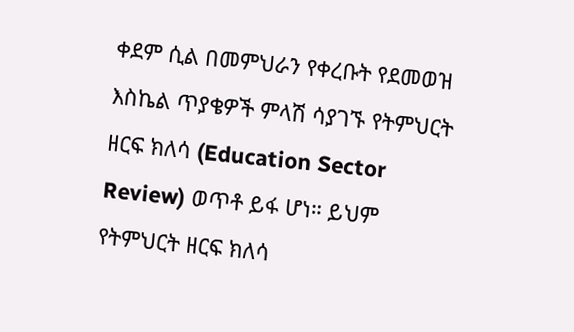ቀደም ሲል በመምህራን የቀረቡት የደመወዝ እስኬል ጥያቄዎች ምላሽ ሳያገኙ የትምህርት ዘርፍ ክለሳ (Education Sector Review) ወጥቶ ይፋ ሆነ። ይህም የትምህርት ዘርፍ ክለሳ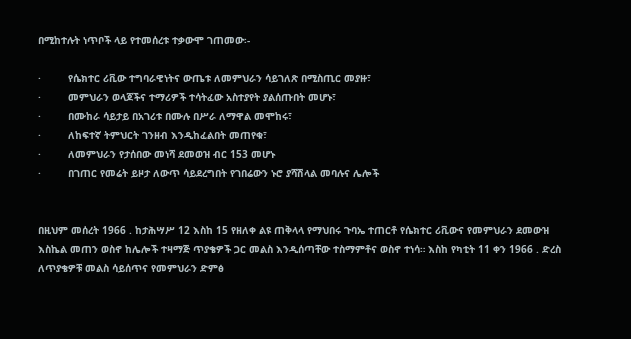በሚከተሉት ነጥቦች ላይ የተመሰረቱ ተቃውሞ ገጠመው፡-

·         የሴክተር ሪቪው ተግባራዊነትና ውጤቱ ለመምህራን ሳይገለጽ በሚስጢር መያዙ፣
·         መምህራን ወላጆችና ተማሪዎች ተሳትፈው አስተያየት ያልሰጡበት መሆኑ፣
·         በሙከራ ሳይታይ በአገሪቱ በሙሉ በሥራ ለማዋል መሞከሩ፣
·         ለከፍተኛ ትምህርት ገንዘብ እንዲከፈልበት መጠየቁ፣
·         ለመምህራን የታሰበው መነሻ ደመወዝ ብር 153 መሆኑ
·         በገጠር የመሬት ይዞታ ለውጥ ሳይደረግበት የገበሬውን ኑሮ ያሻሽላል መባሉና ሌሎች


በዚህም መሰረት 1966 . ከታሕሣሥ 12 እስከ 15 የዘለቀ ልዩ ጠቅላላ የማህበሩ ጉባኤ ተጠርቶ የሴክተር ሪቪውና የመምህራን ደመውዝ እስኬል መጠን ወስኖ ከሌሎች ተዛማጅ ጥያቄዎች ጋር መልስ እንዲሰጣቸው ተስማምቶና ወስኖ ተነሳ። እስከ የካቲት 11 ቀን 1966 . ድረስ ለጥያቄዎቹ መልስ ሳይሰጥና የመምህራን ድምፅ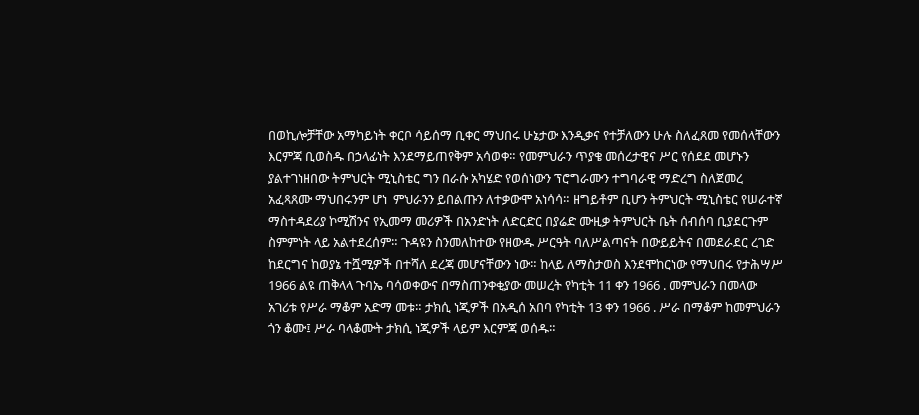በወኪሎቻቸው አማካይነት ቀርቦ ሳይሰማ ቢቀር ማህበሩ ሁኔታው እንዲቃና የተቻለውን ሁሉ ስለፈጸመ የመሰላቸውን እርምጃ ቢወስዱ በኃላፊነት እንደማይጠየቅም አሳወቀ። የመምህራን ጥያቄ መሰረታዊና ሥር የሰደደ መሆኑን ያልተገነዘበው ትምህርት ሚኒስቴር ግን በራሱ አካሄድ የወሰነውን ፕሮግራሙን ተግባራዊ ማድረግ ስለጀመረ አፈጻጸሙ ማህበሩንም ሆነ  ምህራንን ይበልጡን ለተቃውሞ አነሳሳ። ዘግይቶም ቢሆን ትምህርት ሚኒስቴር የሠራተኛ ማስተዳደሪያ ኮሚሽንና የኢመማ መሪዎች በአንድነት ለድርድር በያሬድ ሙዚቃ ትምህርት ቤት ሰብሰባ ቢያደርጉም ስምምነት ላይ አልተደረሰም። ጉዳዩን ስንመለከተው የዘውዱ ሥርዓት ባለሥልጣናት በውይይትና በመደራደር ረገድ ከደርግና ከወያኔ ተሿሚዎች በተሻለ ደረጃ መሆናቸውን ነው። ከላይ ለማስታወስ እንደሞከርነው የማህበሩ የታሕሣሥ 1966 ልዩ ጠቅላላ ጉባኤ ባሳወቀውና በማስጠንቀቂያው መሠረት የካቲት 11 ቀን 1966 . መምህራን በመላው አገሪቱ የሥራ ማቆም አድማ መቱ። ታክሲ ነጂዎች በአዲሰ አበባ የካቲት 13 ቀን 1966 . ሥራ በማቆም ከመምህራን ጎን ቆሙ፤ ሥራ ባላቆሙት ታክሲ ነጂዎች ላይም እርምጃ ወሰዱ።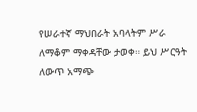የሠራተኛ ማህበራት አባላትም ሥራ ለማቆም ማቀዳቸው ታወቀ። ይህ ሥርዓት ለውጥ አማጭ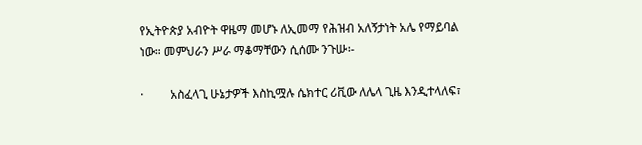የኢትዮጵያ አብዮት ዋዜማ መሆኑ ለኢመማ የሕዝብ አለኝታነት አሌ የማይባል ነው። መምህራን ሥራ ማቆማቸውን ሲሰሙ ንጉሡ፡-

·         አስፈላጊ ሁኔታዎች እስኪሟሉ ሴክተር ሪቪው ለሌላ ጊዜ እንዲተላለፍ፣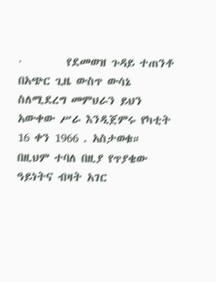·         የደመወዝ ጉዳይ ተጠንቶ በአጭር ጊዜ ውስጥ ውሳኔ ስለሚደረግ መምህራን ይህን አውቀው ሥራ እንዲጀምሩ የካቲት 16 ቀን 1966 . አስታወቁ። በዚህም ተባለ በዚያ የጥያቄው ዓይነትና ብዛት አገር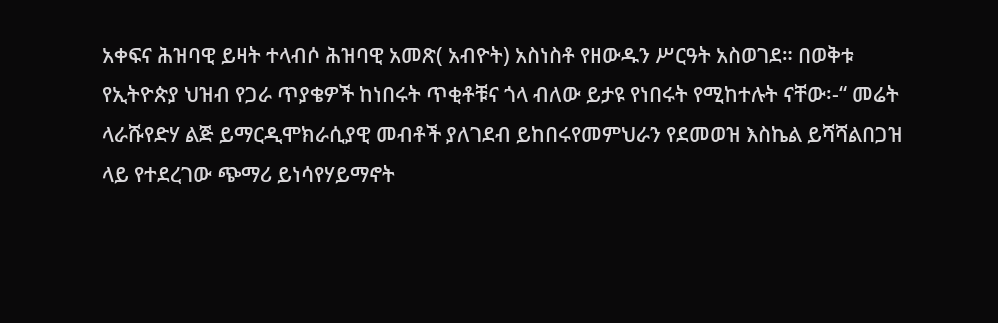አቀፍና ሕዝባዊ ይዛት ተላብሶ ሕዝባዊ አመጽ( አብዮት) አስነስቶ የዘውዱን ሥርዓት አስወገደ። በወቅቱ የኢትዮጵያ ህዝብ የጋራ ጥያቄዎች ከነበሩት ጥቂቶቹና ጎላ ብለው ይታዩ የነበሩት የሚከተሉት ናቸው፡-“ መሬት ላራሹየድሃ ልጅ ይማርዲሞክራሲያዊ መብቶች ያለገደብ ይከበሩየመምህራን የደመወዝ እስኬል ይሻሻልበጋዝ ላይ የተደረገው ጭማሪ ይነሳየሃይማኖት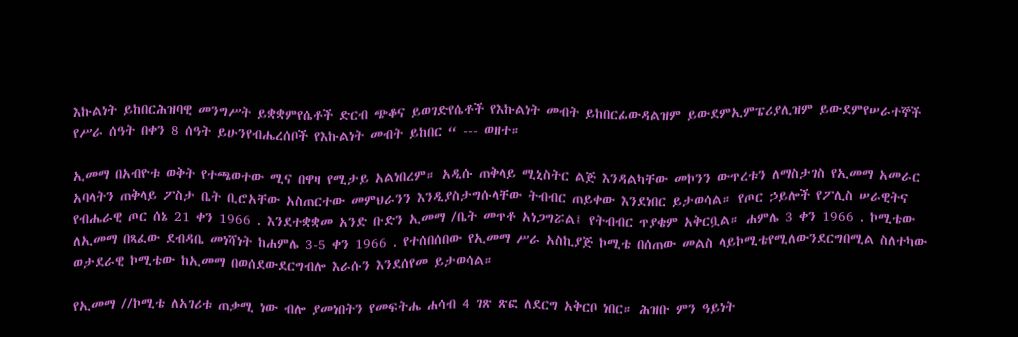እኩልነት ይከበርሕዝባዊ መንግሥት ይቋቋምየሴቶች ድርብ ጭቆና ይወገድየሴቶች የእኩልነት መብት ይከበርፊውዳልዝም ይውደምኢምፔሪያሊዝም ይውደምየሠራተኞች የሥራ ሰዓት በቀን 8 ሰዓት ይሁንየብሔረሰቦች የእኩልነት መብት ይከበር “ --- ወዘተ።

ኢመማ በአብዮቱ ወቅት የተጫወተው ሚና በዋዛ የሚታይ አልነበረም። አዲሱ ጠቅላይ ሚኒስትር ልጅ እንዳልካቸው መኮንን ውጥረቱን ለማስታገስ የኢመማ አመራር አባላትን ጠቅላይ ፖስታ ቤት ቢሮአቸው አስጠርተው መምህራንን እንዲያስታግሱላቸው ትብብር ጠይቀው እንደነበር ይታወሳል። የጦር ኃይሎች የፖሊስ ሠራዊትና የብሔራዊ ጦር ሰኔ 21 ቀን 1966 . እንደተቋቋመ አንድ ቡድን ኢመማ /ቤት መጥቶ አነጋግሯል፤ የትብብር ጥያቄም አቅርቧል። ሐምሌ 3 ቀን 1966 . ኮሚቴው ለኢመማ በጻፈው ደብዳቤ መነሻነት ከሐምሌ 3-5 ቀን 1966 . የተሰበሰበው የኢመማ ሥራ አስኪያጅ ኮሚቴ በሰጠው መልስ ላይኮሚቴየሚለውንደርግበሚል ስለተካው ወታደራዊ ኮሚቴው ከኢመማ በወሰደውደርግብሎ እራሱን እንደሰየመ ይታወሳል።

የኢመማ //ኮሚቴ ለአገሪቱ ጠቃሚ ነው ብሎ ያመነበትን የመፍትሔ ሐሳብ 4 ገጽ ጽፎ ለደርግ አቅርቦ ነበር። ሕዝቡ ምን ዓይነት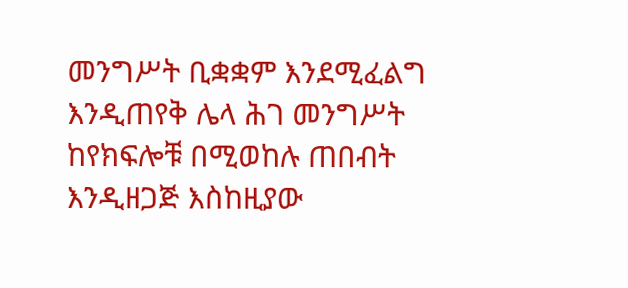መንግሥት ቢቋቋም እንደሚፈልግ እንዲጠየቅ ሌላ ሕገ መንግሥት ከየክፍሎቹ በሚወከሉ ጠበብት እንዲዘጋጅ እስከዚያው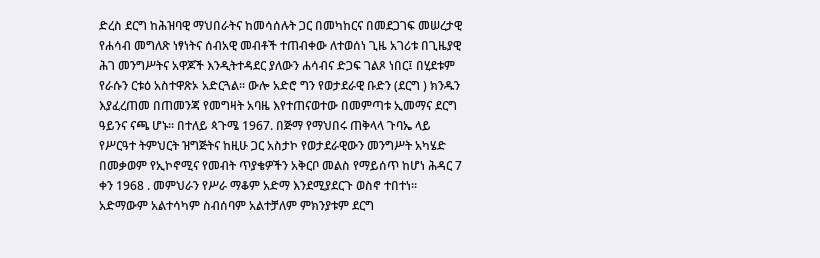ድረስ ደርግ ከሕዝባዊ ማህበራትና ከመሳሰሉት ጋር በመካከርና በመደጋገፍ መሠረታዊ የሐሳብ መግለጽ ነፃነትና ሰብአዊ መብቶች ተጠብቀው ለተወሰነ ጊዜ አገሪቱ በጊዜያዊ ሕገ መንግሥትና አዋጆች እንዲትተዳደር ያለውን ሐሳብና ድጋፍ ገልጾ ነበር፤ በሂደቱም የራሱን ርቱዕ አስተዋጽኦ አድርጓል። ውሎ አድሮ ግን የወታደራዊ ቡድን (ደርግ ) ክንዱን እያፈረጠመ በጠመንጃ የመግዛት አባዜ እየተጠናወተው በመምጣቱ ኢመማና ደርግ ዓይንና ናጫ ሆኑ። በተለይ ጳጉሜ 1967. በጅማ የማህበሩ ጠቅላላ ጉባኤ ላይ የሥርዓተ ትምህርት ዝግጅትና ከዚሁ ጋር አስታኮ የወታደራዊውን መንግሥት አካሄድ በመቃወም የኢኮኖሚና የመብት ጥያቄዎችን አቅርቦ መልስ የማይሰጥ ከሆነ ሕዳር 7 ቀን 1968 . መምህራን የሥራ ማቆም አድማ እንደሚያደርጉ ወስኖ ተበተነ። አድማውም አልተሳካም ስብሰባም አልተቻለም ምክንያቱም ደርግ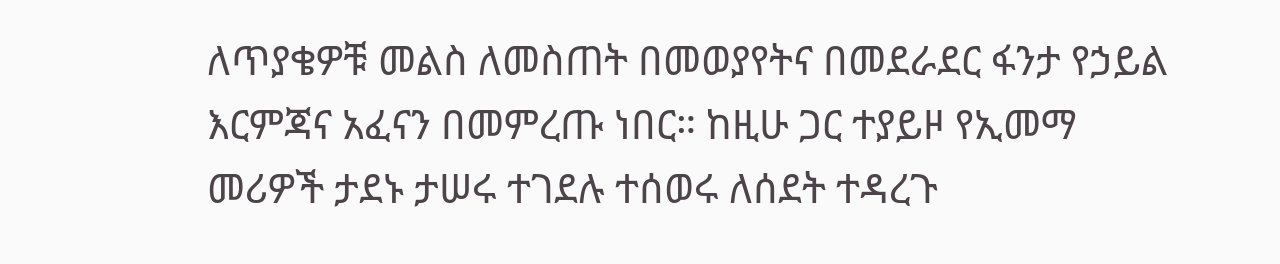ለጥያቄዎቹ መልስ ለመስጠት በመወያየትና በመደራደር ፋንታ የኃይል እርምጃና አፈናን በመምረጡ ነበር። ከዚሁ ጋር ተያይዞ የኢመማ መሪዎች ታደኑ ታሠሩ ተገደሉ ተሰወሩ ለሰደት ተዳረጉ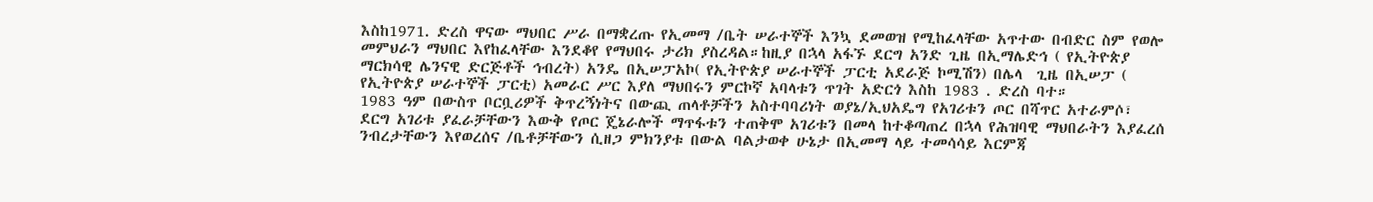እስከ1971. ድረስ ዋናው ማህበር ሥራ በማቋረጡ የኢመማ /ቤት ሠራተኞች እንኳ ደመወዝ የሚከፈላቸው አጥተው በብድር ስም የወሎ መምህራን ማህበር እየከፈላቸው እንደቆየ የማህበሩ ታሪክ ያስረዳል።ከዚያ በኋላ አፋኙ ደርግ አንድ ጊዜ በኢማሌድኅ ( የኢትዮጵያ ማርክሳዊ ሌንናዊ ድርጅቶች ኅብረት) አንዴ በኢሠፓአኮ( የኢትዮጵያ ሠራተኞች ፓርቲ አደራጅ ኮሚሽን) በሌላ  ጊዜ በኢሠፓ ( የኢትዮጵያ ሠራተኞች ፓርቲ) አመራር ሥር እያለ ማህበሩን ምርኮኛ አባላቱን ጥገት አድርጎ እስከ 1983 . ድረስ ባተ።
1983 ዓም በውስጥ ቦርቧሪዎች ቅጥረኝነትና በውጪ ጠላቶቻችን አስተባባሪነት ወያኔ/ኢህአዴግ የአገሪቱን ጦር በሻጥር አተራምሶ፣ ደርግ አገሪቱ ያፈራቻቸውን እውቅ የጦር ጄኔራሎች ማጥፋቱን ተጠቅሞ አገሪቱን በመላ ከተቆጣጠረ በኋላ የሕዝባዊ ማህበራትን እያፈረሰ ንብረታቸውን እየወረሰና /ቤቶቻቸውን ሲዘጋ ምክንያቱ በውል ባልታወቀ ሁኔታ በኢመማ ላይ ተመሳሳይ እርምጃ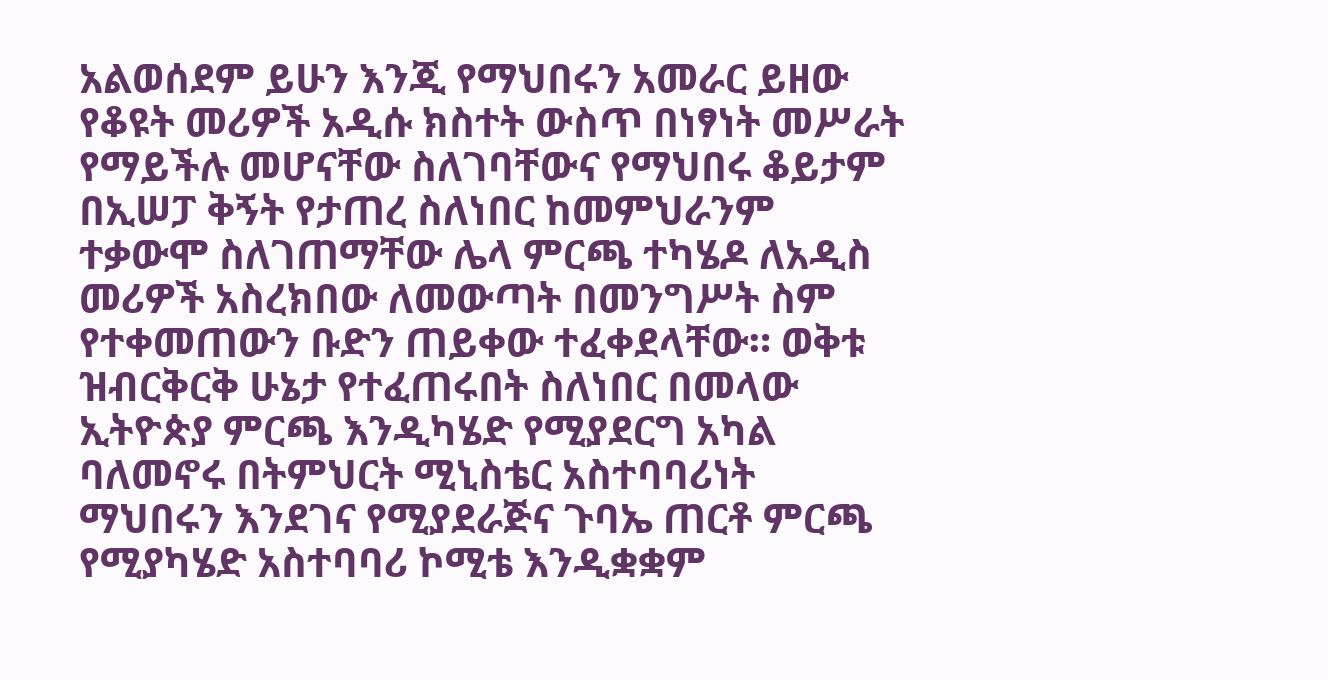አልወሰደም ይሁን እንጂ የማህበሩን አመራር ይዘው የቆዩት መሪዎች አዲሱ ክስተት ውስጥ በነፃነት መሥራት የማይችሉ መሆናቸው ስለገባቸውና የማህበሩ ቆይታም በኢሠፓ ቅኝት የታጠረ ስለነበር ከመምህራንም ተቃውሞ ስለገጠማቸው ሌላ ምርጫ ተካሄዶ ለአዲስ መሪዎች አስረክበው ለመውጣት በመንግሥት ስም የተቀመጠውን ቡድን ጠይቀው ተፈቀደላቸው። ወቅቱ ዝብርቅርቅ ሁኔታ የተፈጠሩበት ስለነበር በመላው ኢትዮጵያ ምርጫ እንዲካሄድ የሚያደርግ አካል ባለመኖሩ በትምህርት ሚኒስቴር አስተባባሪነት ማህበሩን እንደገና የሚያደራጅና ጉባኤ ጠርቶ ምርጫ የሚያካሄድ አስተባባሪ ኮሚቴ እንዲቋቋም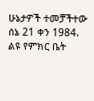ሁኔታዎች ተመቻችተው ሰኔ 21 ቀን 1984. ልዩ የምክር ቤት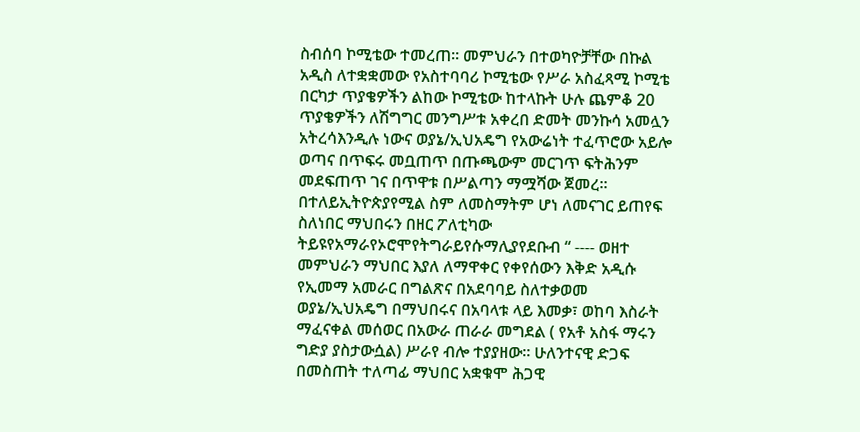ስብሰባ ኮሚቴው ተመረጠ። መምህራን በተወካዮቻቸው በኩል አዲስ ለተቋቋመው የአስተባባሪ ኮሚቴው የሥራ አስፈጻሚ ኮሚቴ በርካታ ጥያቄዎችን ልከው ኮሚቴው ከተላኩት ሁሉ ጨምቆ 20 ጥያቄዎችን ለሽግግር መንግሥቱ አቀረበ ድመት መንኩሳ አመሏን አትረሳእንዲሉ ነውና ወያኔ/ኢህአዴግ የአውሬነት ተፈጥሮው አይሎ ወጣና በጥፍሩ መቧጠጥ በጡጫውም መርገጥ ፍትሕንም መደፍጠጥ ገና በጥዋቱ በሥልጣን ማሟሻው ጀመረ። በተለይኢትዮጵያየሚል ስም ለመስማትም ሆነ ለመናገር ይጠየፍ ስለነበር ማህበሩን በዘር ፖለቲካው ትይዩየአማራየኦሮሞየትግራይየሱማሊያየደቡብ “ ---- ወዘተ መምህራን ማህበር እያለ ለማዋቀር የቀየሰውን እቅድ አዲሱ የኢመማ አመራር በግልጽና በአደባባይ ስለተቃወመ ወያኔ/ኢህአዴግ በማህበሩና በአባላቱ ላይ እመቃ፣ ወከባ እስራት ማፈናቀል መሰወር በአውራ ጠራራ መግደል ( የአቶ አስፋ ማሩን ግድያ ያስታውሷል) ሥራየ ብሎ ተያያዘው። ሁለንተናዊ ድጋፍ በመስጠት ተለጣፊ ማህበር አቋቁሞ ሕጋዊ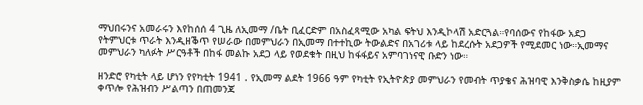ማህበሩንና አመራሩን እየከሰሰ 4 ጊዜ ለኢመማ /ቤት ቢፈርድም በአስፈጻሚው አካል ፍትህ እንዲኮላሽ አድርጓል።የባሰውና የከፋው አደጋ የትምህርቱ ጥራት እንዲዘቕጥ የሠራው በመምህራን በኢመማ በተተኪው ትውልድና በአገሪቱ ላይ ከደረሱት አደጋዎች የሚደመር ነው።ኢመማና መምህራን ካለፉት ሥርዓቶች በከፋ መልኩ አደጋ ላይ የወደቁት በዚህ ከፋፋይና አምባገነናዊ ቡድን ነው።

ዘንድሮ የካቲት ላይ ሆነን የየካቲት 1941 . የኢመማ ልደት 1966 ዓም የካቲት የኢትዮጵያ መምህራን የመብት ጥያቄና ሕዝባዊ እንቅስቃሴ ከዚያም ቀጥሎ የሕዝብን ሥልጣን በጠመንጃ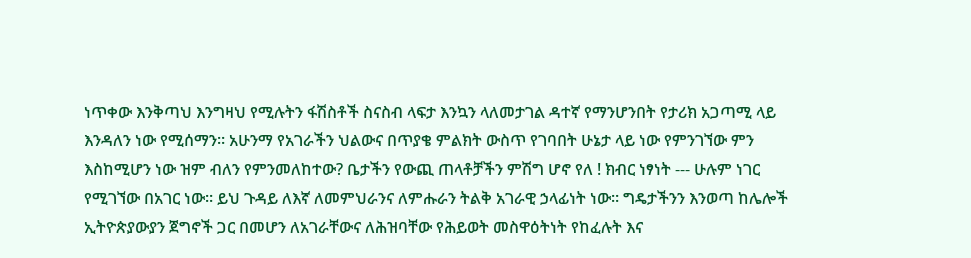ነጥቀው እንቅጣህ እንግዛህ የሚሉትን ፋሽስቶች ስናስብ ላፍታ እንኳን ላለመታገል ዳተኛ የማንሆንበት የታሪክ አጋጣሚ ላይ እንዳለን ነው የሚሰማን። አሁንማ የአገራችን ህልውና በጥያቄ ምልክት ውስጥ የገባበት ሁኔታ ላይ ነው የምንገኘው ምን እስከሚሆን ነው ዝም ብለን የምንመለከተው? ቤታችን የውጪ ጠላቶቻችን ምሽግ ሆኖ የለ ! ክብር ነፃነት --- ሁሉም ነገር የሚገኘው በአገር ነው። ይህ ጉዳይ ለእኛ ለመምህራንና ለምሑራን ትልቅ አገራዊ ኃላፊነት ነው። ግዴታችንን እንወጣ ከሌሎች ኢትዮጵያውያን ጀግኖች ጋር በመሆን ለአገራቸውና ለሕዝባቸው የሕይወት መስዋዕትነት የከፈሉት እና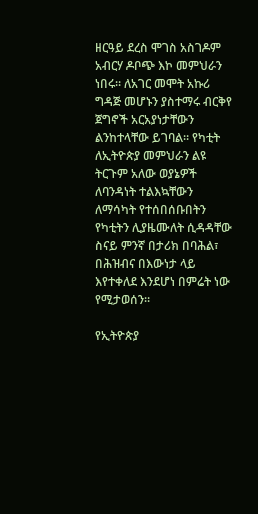ዘርዓይ ደረስ ሞገስ አስገዶም አብርሃ ዶቦጭ እኮ መምህራን ነበሩ። ለአገር መሞት አኩሪ ግዳጅ መሆኑን ያስተማሩ ብርቅየ ጀግኖች አርአያነታቸውን ልንከተላቸው ይገባል። የካቲት ለኢትዮጵያ መምህራን ልዩ ትርጉም አለው ወያኔዎች ለባንዳነት ተልእኳቸውን ለማሳካት የተሰበሰቡበትን የካቲትን ሊያዜሙለት ሲዳዳቸው ስናይ ምንኛ በታሪክ በባሕል፣ በሕዝብና በእውነታ ላይ እየተቀለደ እንደሆነ በምሬት ነው የሚታወሰን።

የኢትዮጵያ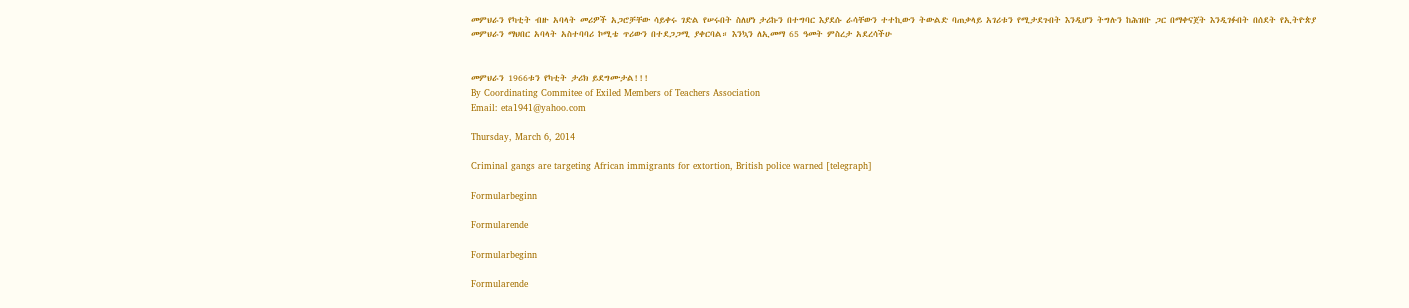መምህራን የካቲት ብዙ አባላት መሪዎች አጋሮቻቸው ሳይቀሩ ገድል የሠሩበት ስለሆነ ታሪኩን በተግባር እያደሱ ራሳቸውን ተተኪውን ትውልድ ባጠቃላይ አገሪቱን የሚታደጉበት እንዲሆን ትግሉን ከሕዝቡ ጋር በማቀናጀት እንዲገፉበት በሰደት የኢትዮጵያ መምህራን ማህበር አባላት አስተባባሪ ኮሚቴ ጥሪውን በተደጋጋሚ ያቀርባል። እንኳን ለኢመማ 65 ዓመት ምስረታ አደረሳችሁ


መምህራን 1966ቱን የካቲት ታሪክ ይደግሙታል!!!
By Coordinating Commitee of Exiled Members of Teachers Association
Email: eta1941@yahoo.com

Thursday, March 6, 2014

Criminal gangs are targeting African immigrants for extortion, British police warned [telegraph]

Formularbeginn

Formularende

Formularbeginn

Formularende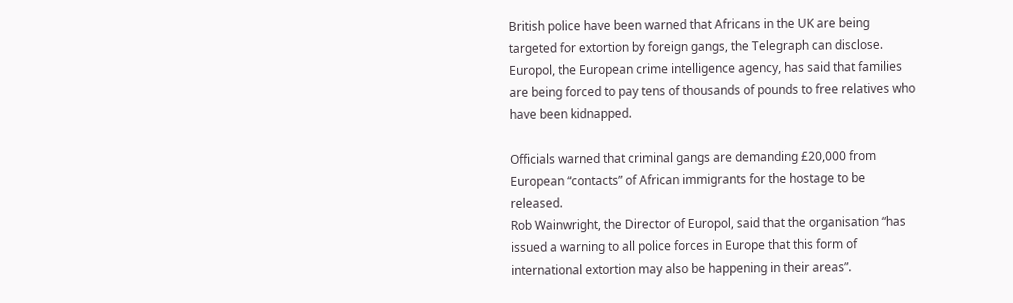British police have been warned that Africans in the UK are being targeted for extortion by foreign gangs, the Telegraph can disclose.
Europol, the European crime intelligence agency, has said that families are being forced to pay tens of thousands of pounds to free relatives who have been kidnapped.

Officials warned that criminal gangs are demanding £20,000 from European “contacts” of African immigrants for the hostage to be released.
Rob Wainwright, the Director of Europol, said that the organisation “has issued a warning to all police forces in Europe that this form of international extortion may also be happening in their areas”.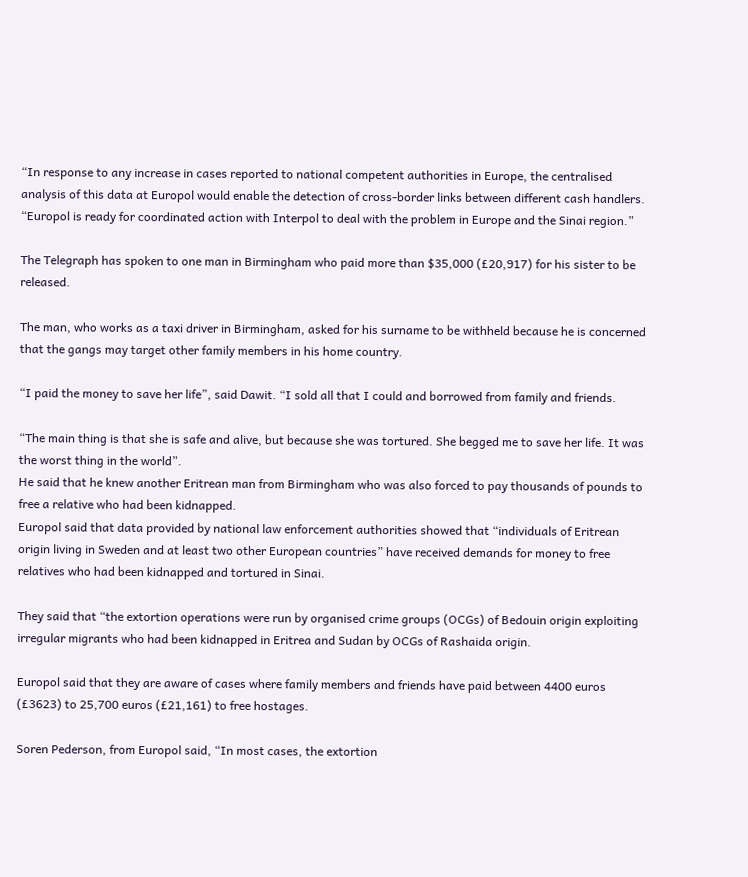“In response to any increase in cases reported to national competent authorities in Europe, the centralised analysis of this data at Europol would enable the detection of cross-border links between different cash handlers.
“Europol is ready for coordinated action with Interpol to deal with the problem in Europe and the Sinai region.”

The Telegraph has spoken to one man in Birmingham who paid more than $35,000 (£20,917) for his sister to be released.

The man, who works as a taxi driver in Birmingham, asked for his surname to be withheld because he is concerned that the gangs may target other family members in his home country.

“I paid the money to save her life”, said Dawit. “I sold all that I could and borrowed from family and friends.

“The main thing is that she is safe and alive, but because she was tortured. She begged me to save her life. It was the worst thing in the world”.
He said that he knew another Eritrean man from Birmingham who was also forced to pay thousands of pounds to free a relative who had been kidnapped.
Europol said that data provided by national law enforcement authorities showed that “individuals of Eritrean origin living in Sweden and at least two other European countries” have received demands for money to free relatives who had been kidnapped and tortured in Sinai.

They said that “the extortion operations were run by organised crime groups (OCGs) of Bedouin origin exploiting irregular migrants who had been kidnapped in Eritrea and Sudan by OCGs of Rashaida origin.

Europol said that they are aware of cases where family members and friends have paid between 4400 euros (£3623) to 25,700 euros (£21,161) to free hostages.

Soren Pederson, from Europol said, “In most cases, the extortion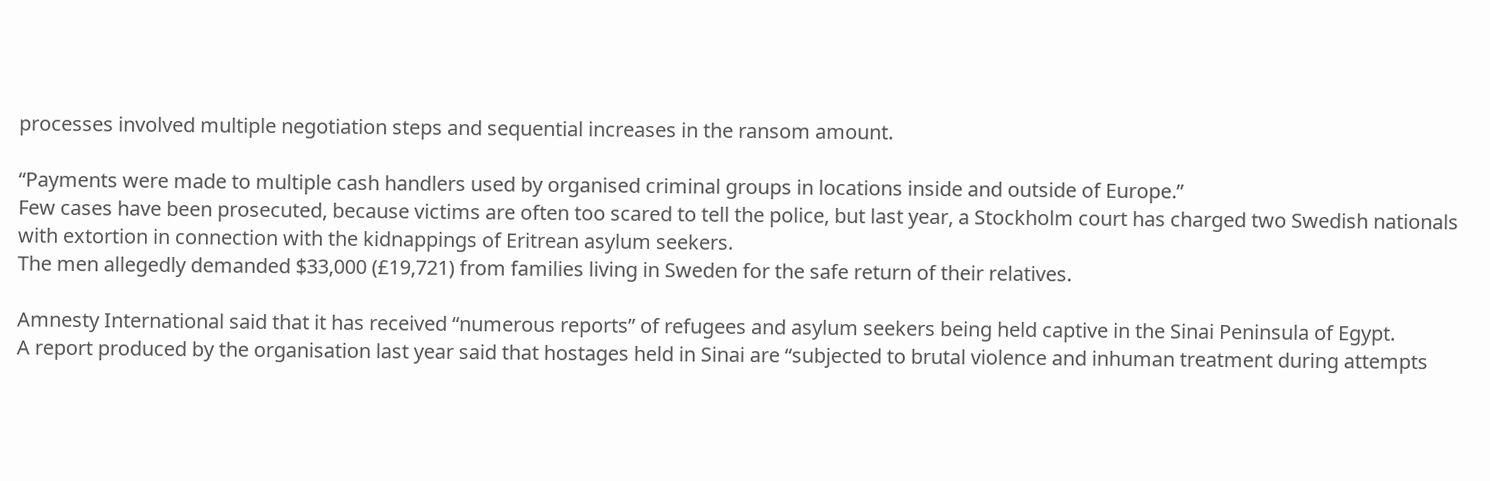processes involved multiple negotiation steps and sequential increases in the ransom amount.

“Payments were made to multiple cash handlers used by organised criminal groups in locations inside and outside of Europe.”
Few cases have been prosecuted, because victims are often too scared to tell the police, but last year, a Stockholm court has charged two Swedish nationals with extortion in connection with the kidnappings of Eritrean asylum seekers.
The men allegedly demanded $33,000 (£19,721) from families living in Sweden for the safe return of their relatives.

Amnesty International said that it has received “numerous reports” of refugees and asylum seekers being held captive in the Sinai Peninsula of Egypt.
A report produced by the organisation last year said that hostages held in Sinai are “subjected to brutal violence and inhuman treatment during attempts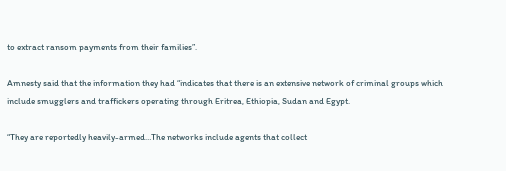to extract ransom payments from their families”.

Amnesty said that the information they had “indicates that there is an extensive network of criminal groups which include smugglers and traffickers operating through Eritrea, Ethiopia, Sudan and Egypt.

“They are reportedly heavily-armed…The networks include agents that collect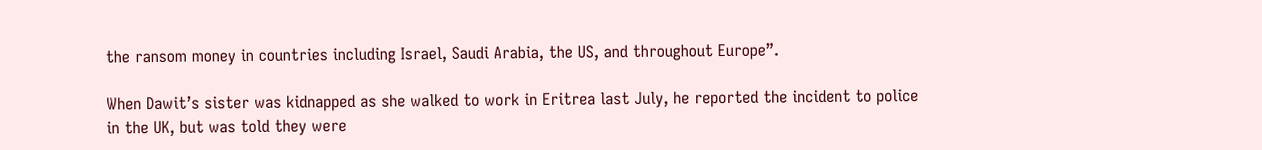the ransom money in countries including Israel, Saudi Arabia, the US, and throughout Europe”.

When Dawit’s sister was kidnapped as she walked to work in Eritrea last July, he reported the incident to police in the UK, but was told they were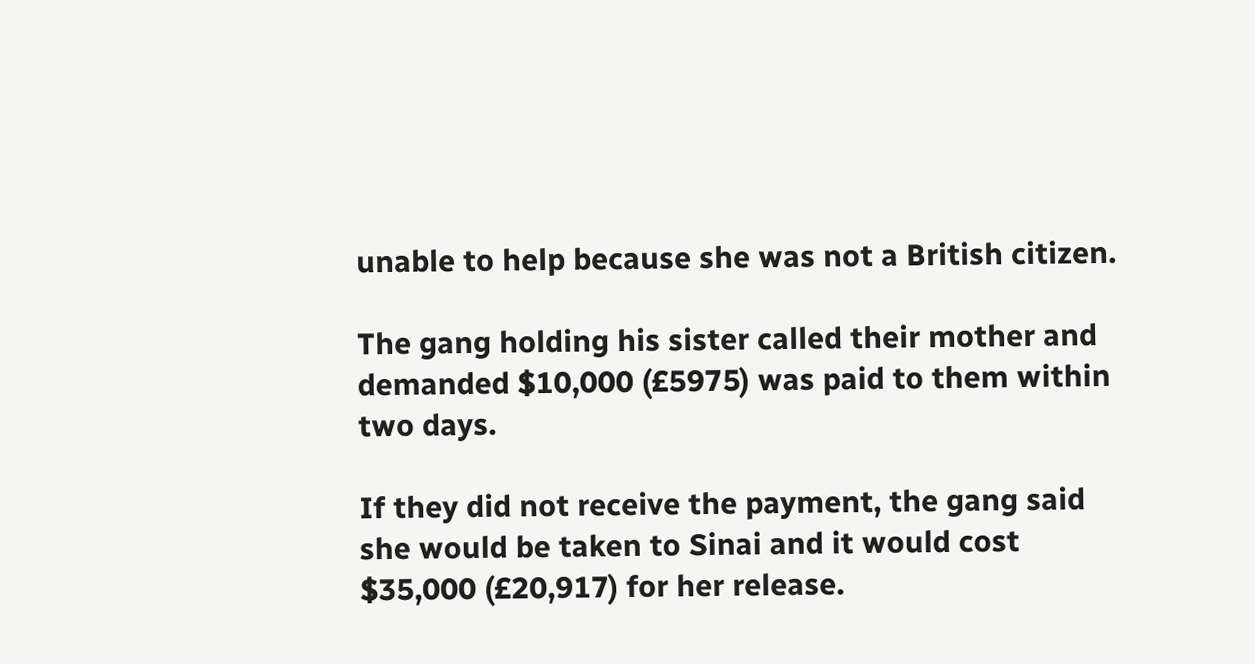unable to help because she was not a British citizen.

The gang holding his sister called their mother and demanded $10,000 (£5975) was paid to them within two days.

If they did not receive the payment, the gang said she would be taken to Sinai and it would cost $35,000 (£20,917) for her release.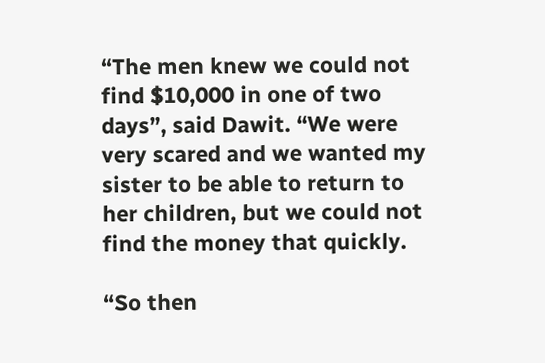“The men knew we could not find $10,000 in one of two days”, said Dawit. “We were very scared and we wanted my sister to be able to return to her children, but we could not find the money that quickly.

“So then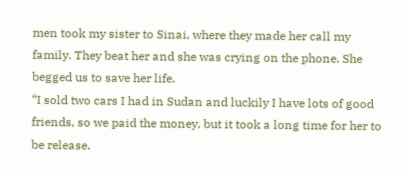men took my sister to Sinai, where they made her call my family. They beat her and she was crying on the phone. She begged us to save her life.
“I sold two cars I had in Sudan and luckily I have lots of good friends, so we paid the money, but it took a long time for her to be release.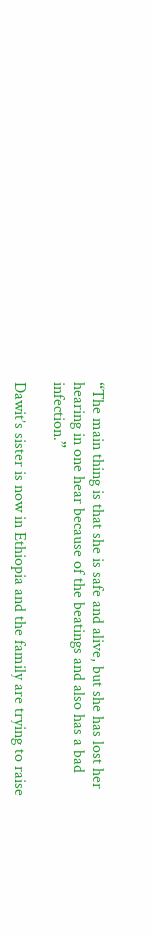“The main thing is that she is safe and alive, but she has lost her hearing in one hear because of the beatings and also has a bad infection.”

Dawit’s sister is now in Ethiopia and the family are trying to raise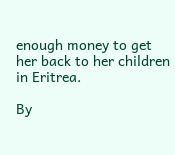enough money to get her back to her children in Eritrea.

By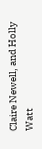Claire Newell, and Holly Watt